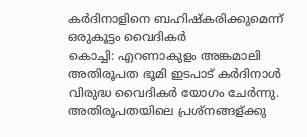കര്‍ദിനാളിനെ ബഹിഷ്കരിക്കുമെന്ന് ഒരുകൂട്ടം വൈദികര്‍
കൊച്ചി: എറണാകുളം അങ്കമാലി അതിരൂപത ഭൂമി ഇടപാട് കർദിനാൾ വിരുദ്ധ വൈദികർ യോഗം ചേർന്നു. അതിരൂപതയിലെ പ്രശ്നങ്ങള്ക്കു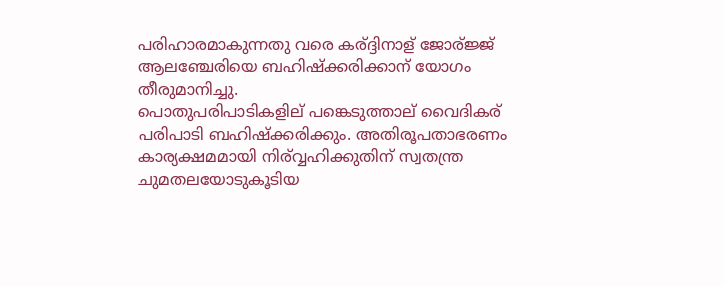പരിഹാരമാകുന്നതു വരെ കര്ദ്ദിനാള് ജോര്ജ്ജ് ആലഞ്ചേരിയെ ബഹിഷ്ക്കരിക്കാന് യോഗം തീരുമാനിച്ചു.
പൊതുപരിപാടികളില് പങ്കെടുത്താല് വൈദികര് പരിപാടി ബഹിഷ്ക്കരിക്കും. അതിരൂപതാഭരണം കാര്യക്ഷമമായി നിര്വ്വഹിക്കുതിന് സ്വതന്ത്ര ചുമതലയോടുകൂടിയ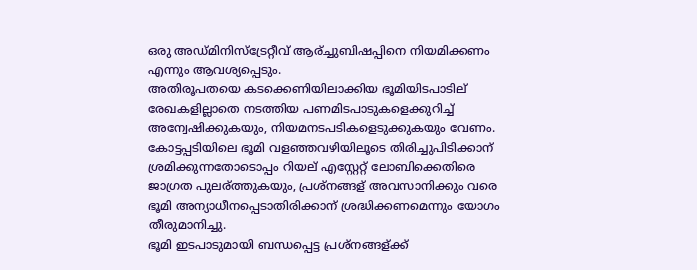ഒരു അഡ്മിനിസ്ട്രേറ്റീവ് ആര്ച്ചുബിഷപ്പിനെ നിയമിക്കണം എന്നും ആവശ്യപ്പെടും.
അതിരൂപതയെ കടക്കെണിയിലാക്കിയ ഭൂമിയിടപാടില് രേഖകളില്ലാതെ നടത്തിയ പണമിടപാടുകളെക്കുറിച്ച് അന്വേഷിക്കുകയും, നിയമനടപടികളെടുക്കുകയും വേണം. കോട്ടപ്പടിയിലെ ഭൂമി വളഞ്ഞവഴിയിലൂടെ തിരിച്ചുപിടിക്കാന് ശ്രമിക്കുന്നതോടൊപ്പം റിയല് എസ്റ്റേറ്റ് ലോബിക്കെതിരെ ജാഗ്രത പുലര്ത്തുകയും, പ്രശ്നങ്ങള് അവസാനിക്കും വരെ ഭൂമി അന്യാധീനപ്പെടാതിരിക്കാന് ശ്രദ്ധിക്കണമെന്നും യോഗം തീരുമാനിച്ചു.
ഭൂമി ഇടപാടുമായി ബന്ധപ്പെട്ട പ്രശ്നങ്ങള്ക്ക്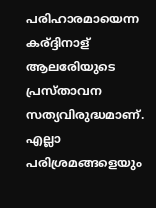പരിഹാരമായെന്ന കര്ദ്ദിനാള് ആലരേിയുടെ പ്രസ്താവന സത്യവിരുദ്ധമാണ്. എല്ലാ പരിശ്രമങ്ങളെയും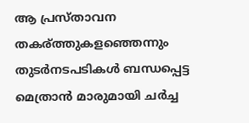ആ പ്രസ്താവന തകര്ത്തുകളഞ്ഞെന്നും തുടർനടപടികൾ ബന്ധപ്പെട്ട മെത്രാൻ മാരുമായി ചർച്ച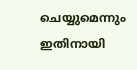ചെയ്യുമെന്നും ഇതിനായി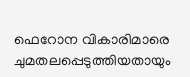ഫെറോന വികാരിമാരെ ചുമതലപ്പെടുത്തിയതായും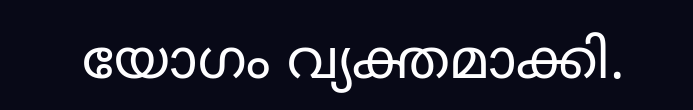യോഗം വ്യക്തമാക്കി.